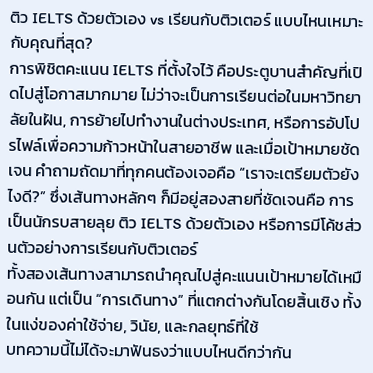ติว IELTS ด้วยตัวเอง vs เรียนกับติวเตอร์ แบบไหนเหมาะกับคุณที่สุด?
การพิชิตคะแนน IELTS ที่ตั้งใจไว้ คือประตูบานสำคัญที่เปิดไปสู่โอกาสมากมาย ไม่ว่าจะเป็นการเรียนต่อในมหาวิทยาลัยในฝัน, การย้ายไปทำงานในต่างประเทศ, หรือการอัปโปรไฟล์เพื่อความก้าวหน้าในสายอาชีพ และเมื่อเป้าหมายชัดเจน คำถามถัดมาที่ทุกคนต้องเจอคือ “เราจะเตรียมตัวยังไงดี?” ซึ่งเส้นทางหลักๆ ก็มีอยู่สองสายที่ชัดเจนคือ การเป็นนักรบสายลุย ติว IELTS ด้วยตัวเอง หรือการมีโค้ชส่วนตัวอย่างการเรียนกับติวเตอร์
ทั้งสองเส้นทางสามารถนำคุณไปสู่คะแนนเป้าหมายได้เหมือนกัน แต่เป็น “การเดินทาง” ที่แตกต่างกันโดยสิ้นเชิง ทั้งในแง่ของค่าใช้จ่าย, วินัย, และกลยุทธ์ที่ใช้
บทความนี้ไม่ได้จะมาฟันธงว่าแบบไหนดีกว่ากัน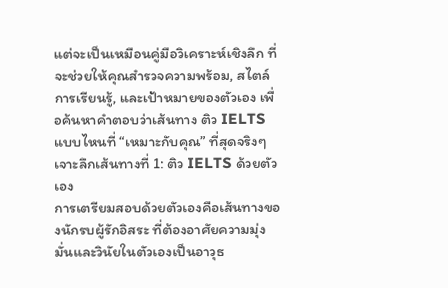แต่จะเป็นเหมือนคู่มือวิเคราะห์เชิงลึก ที่จะช่วยให้คุณสำรวจความพร้อม, สไตล์การเรียนรู้, และเป้าหมายของตัวเอง เพื่อค้นหาคำตอบว่าเส้นทาง ติว IELTS แบบไหนที่ “เหมาะกับคุณ” ที่สุดจริงๆ
เจาะลึกเส้นทางที่ 1: ติว IELTS ด้วยตัวเอง
การเตรียมสอบด้วยตัวเองคือเส้นทางของนักรบผู้รักอิสระ ที่ต้องอาศัยความมุ่งมั่นและวินัยในตัวเองเป็นอาวุธ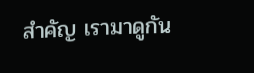สำคัญ เรามาดูกัน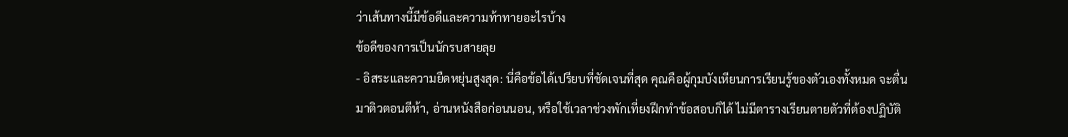ว่าเส้นทางนี้มีข้อดีและความท้าทายอะไรบ้าง
ข้อดีของการเป็นนักรบสายลุย
- อิสระและความยืดหยุ่นสูงสุด: นี่คือข้อได้เปรียบที่ชัดเจนที่สุด คุณคือผู้กุมบังเหียนการเรียนรู้ของตัวเองทั้งหมด จะตื่นมาติวตอนตีห้า, อ่านหนังสือก่อนนอน, หรือใช้เวลาช่วงพักเที่ยงฝึกทำข้อสอบก็ได้ ไม่มีตารางเรียนตายตัวที่ต้องปฏิบัติ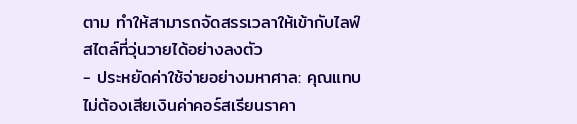ตาม ทำให้สามารถจัดสรรเวลาให้เข้ากับไลฟ์สไตล์ที่วุ่นวายได้อย่างลงตัว
- ประหยัดค่าใช้จ่ายอย่างมหาศาล: คุณแทบไม่ต้องเสียเงินค่าคอร์สเรียนราคา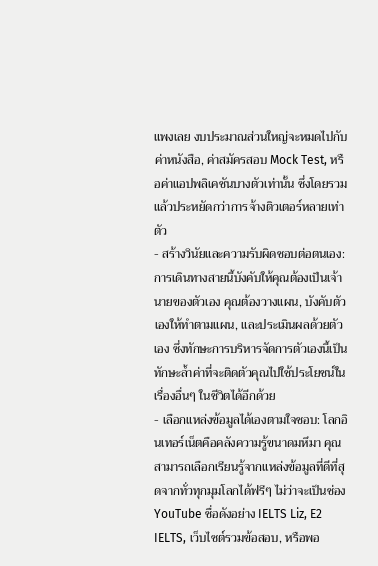แพงเลย งบประมาณส่วนใหญ่จะหมดไปกับค่าหนังสือ, ค่าสมัครสอบ Mock Test, หรือค่าแอปพลิเคชันบางตัวเท่านั้น ซึ่งโดยรวมแล้วประหยัดกว่าการจ้างติวเตอร์หลายเท่าตัว
- สร้างวินัยและความรับผิดชอบต่อตนเอง: การเดินทางสายนี้บังคับให้คุณต้องเป็นเจ้านายของตัวเอง คุณต้องวางแผน, บังคับตัวเองให้ทำตามแผน, และประเมินผลด้วยตัวเอง ซึ่งทักษะการบริหารจัดการตัวเองนี้เป็นทักษะล้ำค่าที่จะติดตัวคุณไปใช้ประโยชน์ในเรื่องอื่นๆ ในชีวิตได้อีกด้วย
- เลือกแหล่งข้อมูลได้เองตามใจชอบ: โลกอินเทอร์เน็ตคือคลังความรู้ขนาดมหึมา คุณสามารถเลือกเรียนรู้จากแหล่งข้อมูลที่ดีที่สุดจากทั่วทุกมุมโลกได้ฟรีๆ ไม่ว่าจะเป็นช่อง YouTube ชื่อดังอย่าง IELTS Liz, E2 IELTS, เว็บไซต์รวมข้อสอบ, หรือพอ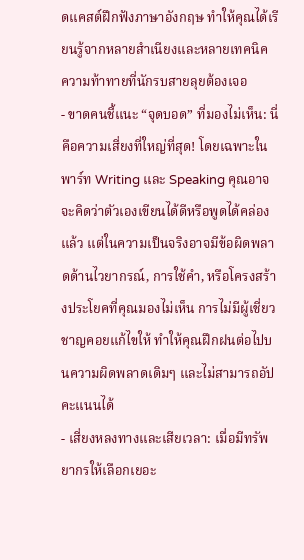ดแคสต์ฝึกฟังภาษาอังกฤษ ทำให้คุณได้เรียนรู้จากหลายสำเนียงและหลายเทคนิค
ความท้าทายที่นักรบสายลุยต้องเจอ
- ขาดคนชี้แนะ “จุดบอด” ที่มองไม่เห็น: นี่คือความเสี่ยงที่ใหญ่ที่สุด! โดยเฉพาะในพาร์ท Writing และ Speaking คุณอาจจะคิดว่าตัวเองเขียนได้ดีหรือพูดได้คล่องแล้ว แต่ในความเป็นจริงอาจมีข้อผิดพลาดด้านไวยากรณ์, การใช้คำ, หรือโครงสร้างประโยคที่คุณมองไม่เห็น การไม่มีผู้เชี่ยวชาญคอยแก้ไขให้ ทำให้คุณฝึกฝนต่อไปบนความผิดพลาดเดิมๆ และไม่สามารถอัปคะแนนได้
- เสี่ยงหลงทางและเสียเวลา: เมื่อมีทรัพยากรให้เลือกเยอะ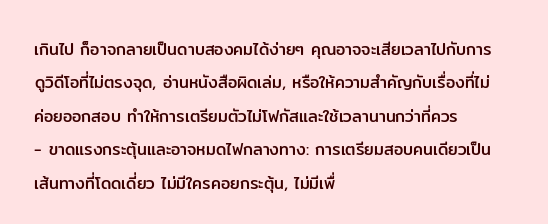เกินไป ก็อาจกลายเป็นดาบสองคมได้ง่ายๆ คุณอาจจะเสียเวลาไปกับการดูวิดีโอที่ไม่ตรงจุด, อ่านหนังสือผิดเล่ม, หรือให้ความสำคัญกับเรื่องที่ไม่ค่อยออกสอบ ทำให้การเตรียมตัวไม่โฟกัสและใช้เวลานานกว่าที่ควร
- ขาดแรงกระตุ้นและอาจหมดไฟกลางทาง: การเตรียมสอบคนเดียวเป็นเส้นทางที่โดดเดี่ยว ไม่มีใครคอยกระตุ้น, ไม่มีเพื่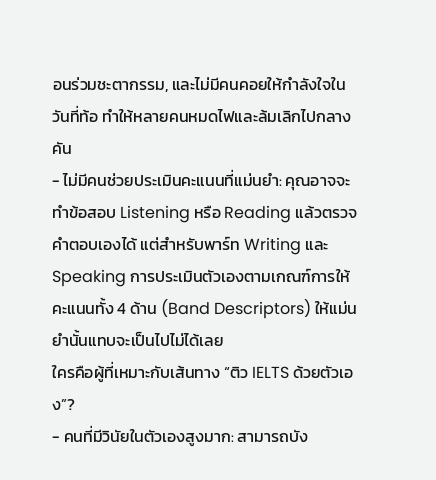อนร่วมชะตากรรม, และไม่มีคนคอยให้กำลังใจในวันที่ท้อ ทำให้หลายคนหมดไฟและล้มเลิกไปกลางคัน
- ไม่มีคนช่วยประเมินคะแนนที่แม่นยำ: คุณอาจจะทำข้อสอบ Listening หรือ Reading แล้วตรวจคำตอบเองได้ แต่สำหรับพาร์ท Writing และ Speaking การประเมินตัวเองตามเกณฑ์การให้คะแนนทั้ง 4 ด้าน (Band Descriptors) ให้แม่นยำนั้นแทบจะเป็นไปไม่ได้เลย
ใครคือผู้ที่เหมาะกับเส้นทาง “ติว IELTS ด้วยตัวเอง”?
- คนที่มีวินัยในตัวเองสูงมาก: สามารถบัง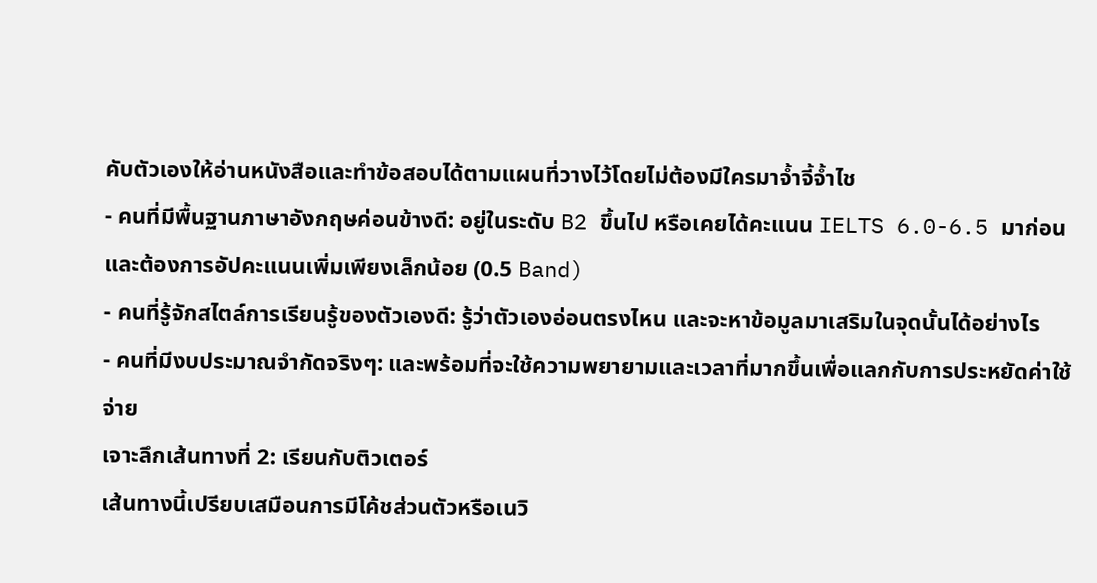คับตัวเองให้อ่านหนังสือและทำข้อสอบได้ตามแผนที่วางไว้โดยไม่ต้องมีใครมาจ้ำจี้จ้ำไช
- คนที่มีพื้นฐานภาษาอังกฤษค่อนข้างดี: อยู่ในระดับ B2 ขึ้นไป หรือเคยได้คะแนน IELTS 6.0-6.5 มาก่อน และต้องการอัปคะแนนเพิ่มเพียงเล็กน้อย (0.5 Band)
- คนที่รู้จักสไตล์การเรียนรู้ของตัวเองดี: รู้ว่าตัวเองอ่อนตรงไหน และจะหาข้อมูลมาเสริมในจุดนั้นได้อย่างไร
- คนที่มีงบประมาณจำกัดจริงๆ: และพร้อมที่จะใช้ความพยายามและเวลาที่มากขึ้นเพื่อแลกกับการประหยัดค่าใช้จ่าย
เจาะลึกเส้นทางที่ 2: เรียนกับติวเตอร์
เส้นทางนี้เปรียบเสมือนการมีโค้ชส่วนตัวหรือเนวิ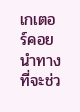เกเตอร์คอยนำทาง ที่จะช่ว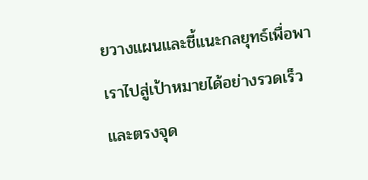ยวางแผนและชี้แนะกลยุทธ์เพื่อพาเราไปสู่เป้าหมายได้อย่างรวดเร็วและตรงจุด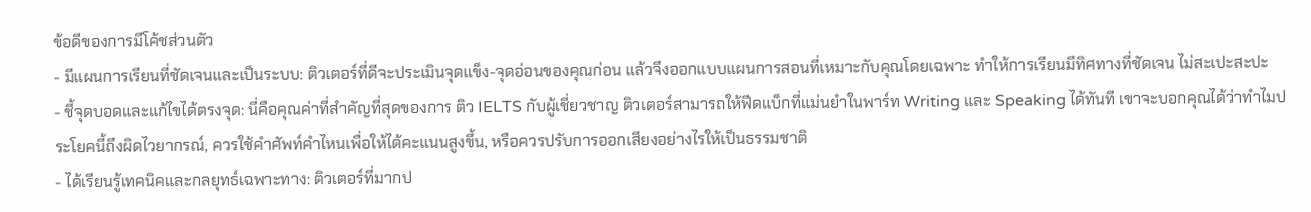ข้อดีของการมีโค้ชส่วนตัว
- มีแผนการเรียนที่ชัดเจนและเป็นระบบ: ติวเตอร์ที่ดีจะประเมินจุดแข็ง-จุดอ่อนของคุณก่อน แล้วจึงออกแบบแผนการสอนที่เหมาะกับคุณโดยเฉพาะ ทำให้การเรียนมีทิศทางที่ชัดเจน ไม่สะเปะสะปะ
- ชี้จุดบอดและแก้ไขได้ตรงจุด: นี่คือคุณค่าที่สำคัญที่สุดของการ ติว IELTS กับผู้เชี่ยวชาญ ติวเตอร์สามารถให้ฟีดแบ็กที่แม่นยำในพาร์ท Writing และ Speaking ได้ทันที เขาจะบอกคุณได้ว่าทำไมประโยคนี้ถึงผิดไวยากรณ์, ควรใช้คำศัพท์คำไหนเพื่อให้ได้คะแนนสูงขึ้น, หรือควรปรับการออกเสียงอย่างไรให้เป็นธรรมชาติ
- ได้เรียนรู้เทคนิคและกลยุทธ์เฉพาะทาง: ติวเตอร์ที่มากป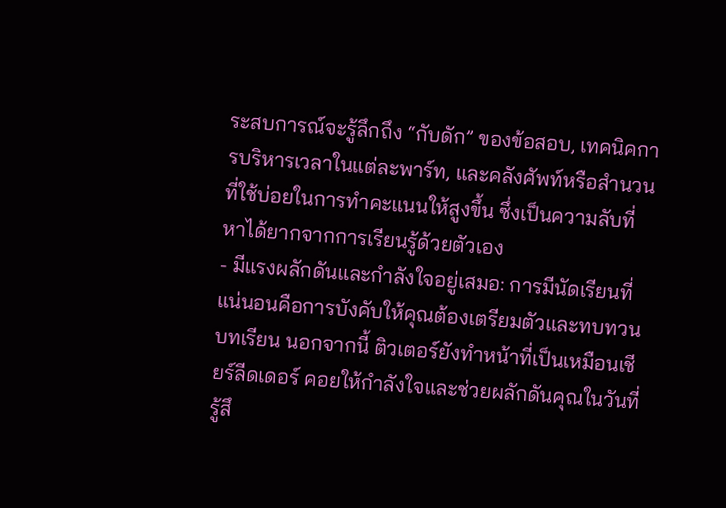ระสบการณ์จะรู้ลึกถึง “กับดัก” ของข้อสอบ, เทคนิคการบริหารเวลาในแต่ละพาร์ท, และคลังศัพท์หรือสำนวนที่ใช้บ่อยในการทำคะแนนให้สูงขึ้น ซึ่งเป็นความลับที่หาได้ยากจากการเรียนรู้ด้วยตัวเอง
- มีแรงผลักดันและกำลังใจอยู่เสมอ: การมีนัดเรียนที่แน่นอนคือการบังคับให้คุณต้องเตรียมตัวและทบทวนบทเรียน นอกจากนี้ ติวเตอร์ยังทำหน้าที่เป็นเหมือนเชียร์ลีดเดอร์ คอยให้กำลังใจและช่วยผลักดันคุณในวันที่รู้สึ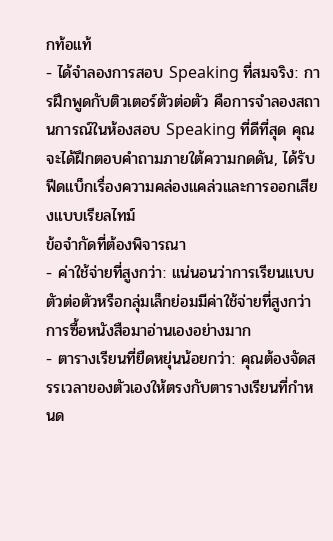กท้อแท้
- ได้จำลองการสอบ Speaking ที่สมจริง: การฝึกพูดกับติวเตอร์ตัวต่อตัว คือการจำลองสถานการณ์ในห้องสอบ Speaking ที่ดีที่สุด คุณจะได้ฝึกตอบคำถามภายใต้ความกดดัน, ได้รับฟีดแบ็กเรื่องความคล่องแคล่วและการออกเสียงแบบเรียลไทม์
ข้อจำกัดที่ต้องพิจารณา
- ค่าใช้จ่ายที่สูงกว่า: แน่นอนว่าการเรียนแบบตัวต่อตัวหรือกลุ่มเล็กย่อมมีค่าใช้จ่ายที่สูงกว่าการซื้อหนังสือมาอ่านเองอย่างมาก
- ตารางเรียนที่ยืดหยุ่นน้อยกว่า: คุณต้องจัดสรรเวลาของตัวเองให้ตรงกับตารางเรียนที่กำหนด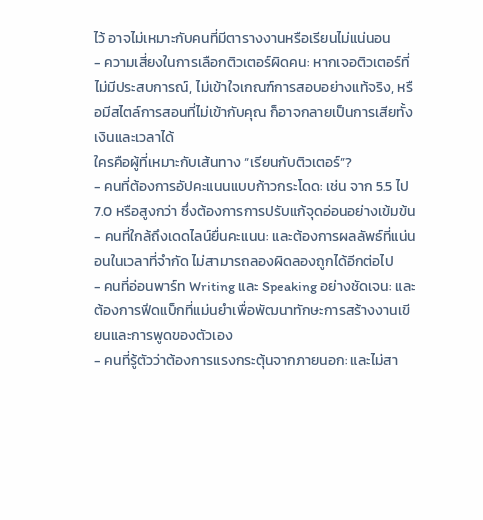ไว้ อาจไม่เหมาะกับคนที่มีตารางงานหรือเรียนไม่แน่นอน
- ความเสี่ยงในการเลือกติวเตอร์ผิดคน: หากเจอติวเตอร์ที่ไม่มีประสบการณ์, ไม่เข้าใจเกณฑ์การสอบอย่างแท้จริง, หรือมีสไตล์การสอนที่ไม่เข้ากับคุณ ก็อาจกลายเป็นการเสียทั้งเงินและเวลาได้
ใครคือผู้ที่เหมาะกับเส้นทาง “เรียนกับติวเตอร์”?
- คนที่ต้องการอัปคะแนนแบบก้าวกระโดด: เช่น จาก 5.5 ไป 7.0 หรือสูงกว่า ซึ่งต้องการการปรับแก้จุดอ่อนอย่างเข้มข้น
- คนที่ใกล้ถึงเดดไลน์ยื่นคะแนน: และต้องการผลลัพธ์ที่แน่นอนในเวลาที่จำกัด ไม่สามารถลองผิดลองถูกได้อีกต่อไป
- คนที่อ่อนพาร์ท Writing และ Speaking อย่างชัดเจน: และต้องการฟีดแบ็กที่แม่นยำเพื่อพัฒนาทักษะการสร้างงานเขียนและการพูดของตัวเอง
- คนที่รู้ตัวว่าต้องการแรงกระตุ้นจากภายนอก: และไม่สา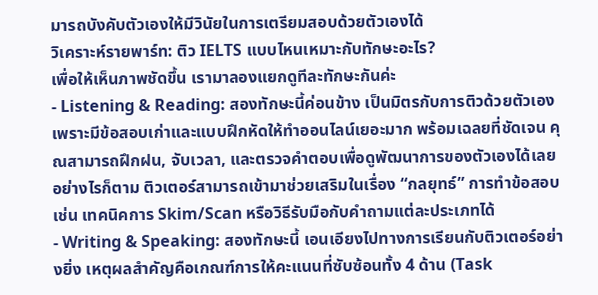มารถบังคับตัวเองให้มีวินัยในการเตรียมสอบด้วยตัวเองได้
วิเคราะห์รายพาร์ท: ติว IELTS แบบไหนเหมาะกับทักษะอะไร?
เพื่อให้เห็นภาพชัดขึ้น เรามาลองแยกดูทีละทักษะกันค่ะ
- Listening & Reading: สองทักษะนี้ค่อนข้าง เป็นมิตรกับการติวด้วยตัวเอง เพราะมีข้อสอบเก่าและแบบฝึกหัดให้ทำออนไลน์เยอะมาก พร้อมเฉลยที่ชัดเจน คุณสามารถฝึกฝน, จับเวลา, และตรวจคำตอบเพื่อดูพัฒนาการของตัวเองได้เลย อย่างไรก็ตาม ติวเตอร์สามารถเข้ามาช่วยเสริมในเรื่อง “กลยุทธ์” การทำข้อสอบ เช่น เทคนิคการ Skim/Scan หรือวิธีรับมือกับคำถามแต่ละประเภทได้
- Writing & Speaking: สองทักษะนี้ เอนเอียงไปทางการเรียนกับติวเตอร์อย่างยิ่ง เหตุผลสำคัญคือเกณฑ์การให้คะแนนที่ซับซ้อนทั้ง 4 ด้าน (Task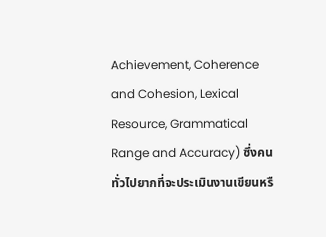Achievement, Coherence and Cohesion, Lexical Resource, Grammatical Range and Accuracy) ซึ่งคนทั่วไปยากที่จะประเมินงานเขียนหรื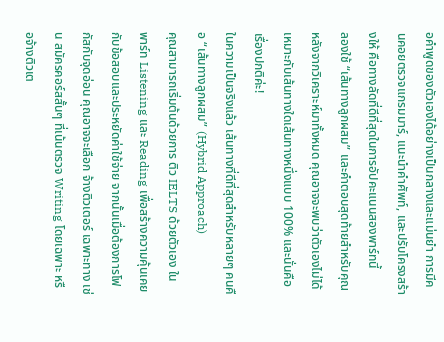อคำพูดของตัวเองได้อย่างเป็นกลางและแม่นยำ การมีคนคอยตรวจแกรมมาร์, แนะนำคำศัพท์, และปรับโครงสร้างให้ คือทางลัดที่ดีที่สุดในการอัปคะแนนสองพาร์ทนี้
ลองใช้ “เส้นทางลูกผสม” และคำตอบสุดท้ายสำหรับคุณ
หลังจากวิเคราะห์มาทั้งหมด คุณอาจจะพบว่าตัวเองไม่ได้เหมาะกับเส้นทางใดเส้นทางหนึ่งแบบ 100% และนั่นคือเรื่องปกติค่ะ!
ในความเป็นจริงแล้ว เส้นทางที่ดีที่สุดสำหรับหลายๆ คนคือ “เส้นทางลูกผสม” (Hybrid Approach)
คุณสามารถเริ่มต้นด้วยการ ติว IELTS ด้วยตัวเอง ในพาร์ท Listening และ Reading เพื่อสร้างความคุ้นเคยกับข้อสอบและประหยัดค่าใช้จ่าย จากนั้นเมื่อต้องการโฟกัสกับจุดอ่อน คุณอาจจะเลือก จ้างติวเตอร์ เฉพาะทาง เช่น สมัครคอร์สสั้นๆ ที่เน้นตรวจ Writing โดยเฉพาะ หรือจ้างติวเต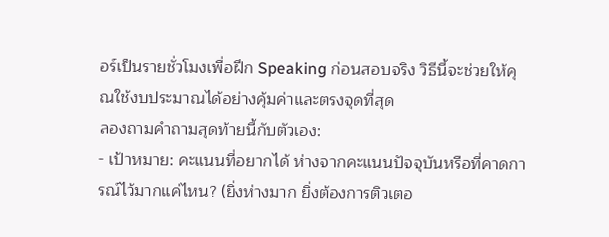อร์เป็นรายชั่วโมงเพื่อฝึก Speaking ก่อนสอบจริง วิธีนี้จะช่วยให้คุณใช้งบประมาณได้อย่างคุ้มค่าและตรงจุดที่สุด
ลองถามคำถามสุดท้ายนี้กับตัวเอง:
- เป้าหมาย: คะแนนที่อยากได้ ห่างจากคะแนนปัจจุบันหรือที่คาดการณ์ไว้มากแค่ไหน? (ยิ่งห่างมาก ยิ่งต้องการติวเตอ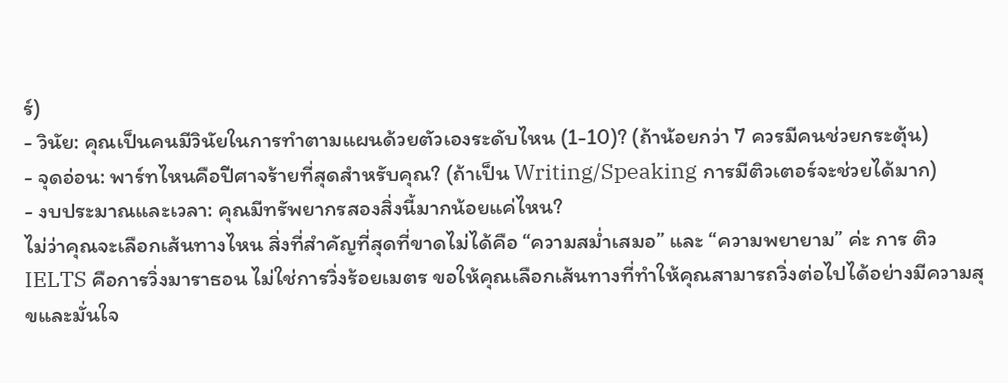ร์)
- วินัย: คุณเป็นคนมีวินัยในการทำตามแผนด้วยตัวเองระดับไหน (1-10)? (ถ้าน้อยกว่า 7 ควรมีคนช่วยกระตุ้น)
- จุดอ่อน: พาร์ทไหนคือปีศาจร้ายที่สุดสำหรับคุณ? (ถ้าเป็น Writing/Speaking การมีติวเตอร์จะช่วยได้มาก)
- งบประมาณและเวลา: คุณมีทรัพยากรสองสิ่งนี้มากน้อยแค่ไหน?
ไม่ว่าคุณจะเลือกเส้นทางไหน สิ่งที่สำคัญที่สุดที่ขาดไม่ได้คือ “ความสม่ำเสมอ” และ “ความพยายาม” ค่ะ การ ติว IELTS คือการวิ่งมาราธอน ไม่ใช่การวิ่งร้อยเมตร ขอให้คุณเลือกเส้นทางที่ทำให้คุณสามารถวิ่งต่อไปได้อย่างมีความสุขและมั่นใจ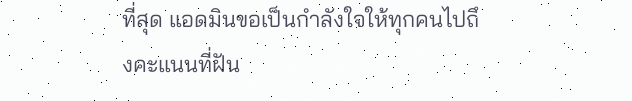ที่สุด แอดมินขอเป็นกำลังใจให้ทุกคนไปถึงคะแนนที่ฝัน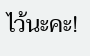ไว้นะคะ!